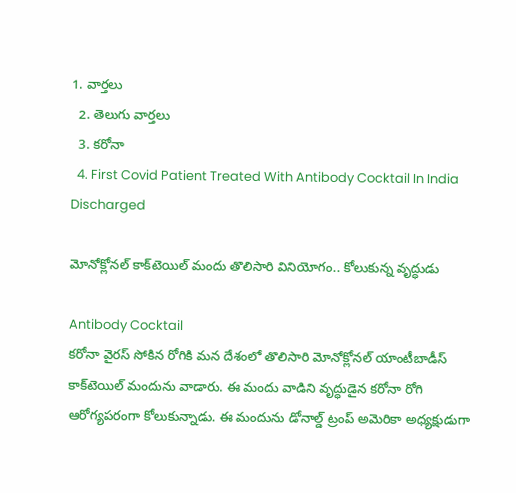1. వార్తలు
  2. తెలుగు వార్తలు
  3. కరోనా
  4. First Covid Patient Treated With Antibody Cocktail In India Discharged

మోనోక్లోనల్ కాక్‌టెయిల్ మందు తొలిసారి వినియోగం.. కోలుకున్న వృద్ధుడు

Antibody Cocktail
కరోనా వైరస్ సోకిన రోగికి మన దేశంలో తొలిసారి మోనోక్లోనల్ యాంటీబాడీస్ కాక్‌టెయిల్ మందును వాడారు. ఈ మందు వాడిని వృద్ధుడైన కరోనా రోగి ఆరోగ్యపరంగా కోలుకున్నాడు. ఈ మందును డోనాల్డ్ ట్రంప్ అమెరికా అధ్యక్షుడుగా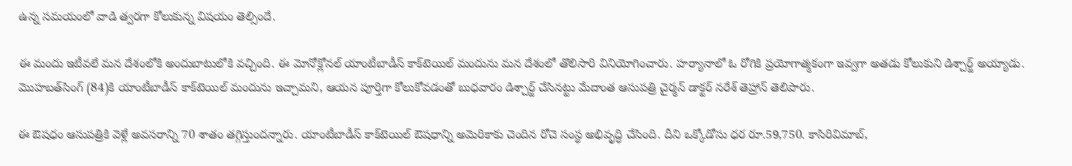ఉన్న సమయంలో వాడి త్వరగా కోలుకున్న విషయం తెల్సిందే.

ఈ మందు ఇటీవలే మన దేశంలోకి అందుబాటులోకి వచ్చింది. ఈ మోనోక్లోనల్ యాంటీబాడీస్ కాక్‌టెయిల్ మందును మన దేశంలో తొలిసారి వినియోగించారు. హర్యానాలో ఓ రోగికి ప్రయోగాత్మకంగా ఇవ్వగా అతడు కోలుకుని డిశ్చార్జ్ అయ్యాడు. మొహబత్‌సింగ్ (84)కి యాంటీబాడీస్ కాక్‌టెయిల్ మందును ఇచ్చామని, ఆయన పూర్తిగా కోలుకోవడంతో బుధవారం డిశ్చార్జ్ చేసినట్టు మేదాంత ఆసుపత్రి చైర్మన్ డాక్టర్ నరేశ్ తెహ్రాన్ తెలిపారు.

ఈ ఔషధం ఆసుపత్రికి వెళ్లే అవసరాన్ని 70 శాతం తగ్గిస్తుందన్నారు. యాంటీబాడీస్ కాక్‌టెయిల్ ఔషధాన్ని అమెరికాకు చెందిన రోచె సంస్థ అభివృద్ధి చేసింది. దీని ఒక్కోడోసు ధర రూ.59,750. కాసిరివిమాబ్,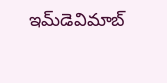ఇమ్‌డెవిమాబ్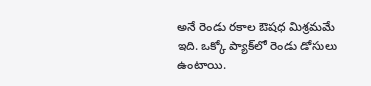అనే రెండు రకాల ఔషధ మిశ్రమమే ఇది. ఒక్కో ప్యాక్‌లో రెండు డోసులు ఉంటాయి.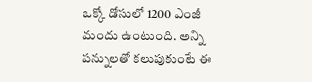ఒక్కో డోసులో 1200 ఎంజీ మందు ఉంటుంది. అన్ని పన్నులతో కలుపుకుంటే ఈ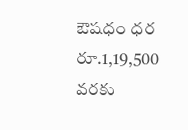ఔషధం ధర రూ.1,19,500 వరకు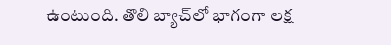ఉంటుంది. తొలి బ్యాచ్‌లో భాగంగా లక్ష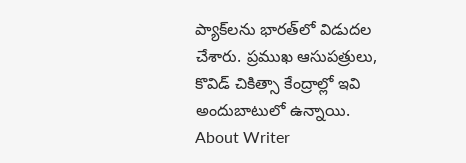ప్యాక్‌లను భారత్‌లో విడుదల చేశారు. ప్రముఖ ఆసుపత్రులు, కొవిడ్ చికిత్సా కేంద్రాల్లో ఇవి అందుబాటులో ఉన్నాయి.
About Writer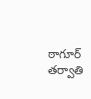ఠాగూర్
తర్వాతి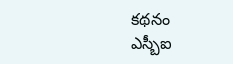కథనం
ఎస్బీఐ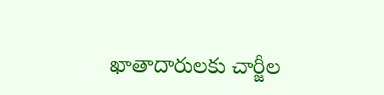ఖాతాదారులకు చార్జీల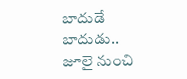బాదుడే బాదుడు.. జూలై నుంచి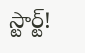స్టార్ట్!